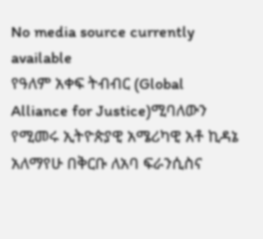No media source currently available
የዓለም አቀፍ ትብብር (Global Alliance for Justice)ሚባለውን የሚመሩ ኢትዮጵያዊ አሜሪካዊ አቶ ኪዳኔ አለማየሁ በቅርቡ ለአባ ፍራንሲስና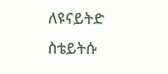ለዩናይትድ ስቴይትሱ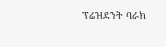ፕሬዝደንት ባራክ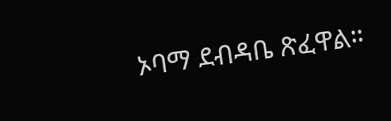ኦባማ ደብዳቤ ጽፈዋል።